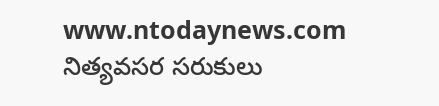www.ntodaynews.com
నిత్యవసర సరుకులు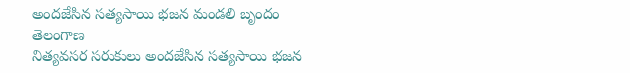అందజేసిన సత్యసాయి భజన మండలి బృందం
తెలంగాణ
నిత్యవసర సరుకులు అందజేసిన సత్యసాయి భజన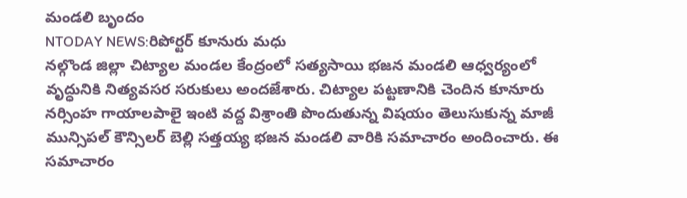మండలి బృందం
NTODAY NEWS:రిపోర్టర్ కూనురు మధు
నల్గొండ జిల్లా చిట్యాల మండల కేంద్రంలో సత్యసాయి భజన మండలి ఆధ్వర్యంలో వృద్ధునికి నిత్యవసర సరుకులు అందజేశారు. చిట్యాల పట్టణానికి చెందిన కూనూరు నర్సింహ గాయాలపాలై ఇంటి వద్ద విశ్రాంతి పొందుతున్న విషయం తెలుసుకున్న మాజీ మున్సిపల్ కౌన్సిలర్ బెల్లి సత్తయ్య భజన మండలి వారికి సమాచారం అందించారు. ఈ సమాచారం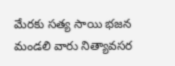మేరకు సత్య సాయి భజన మండలి వారు నిత్యావసర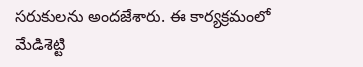సరుకులను అందజేశారు. ఈ కార్యక్రమంలో మేడిశెట్టి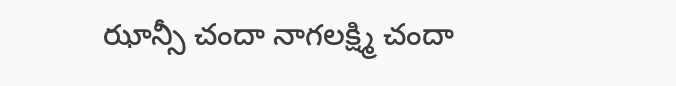ఝాన్సీ చందా నాగలక్ష్మి చందా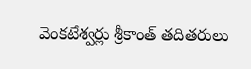వెంకటేశ్వర్లు శ్రీకాంత్ తదితరులు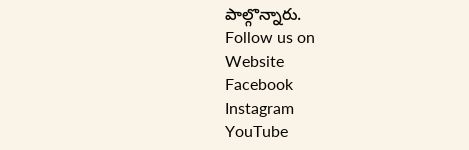పాల్గొన్నారు.
Follow us on
Website
Facebook
Instagram
YouTube